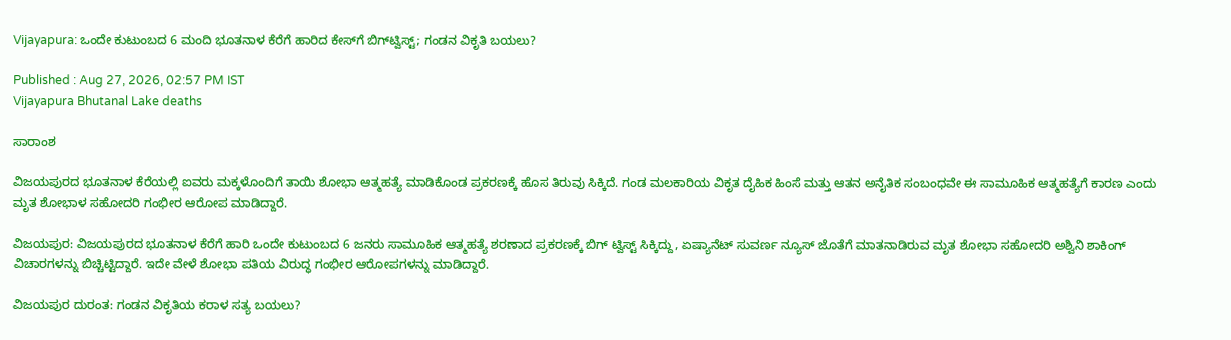Vijayapura: ಒಂದೇ ಕುಟುಂಬದ 6 ಮಂದಿ ಭೂತನಾಳ ಕೆರೆಗೆ ಹಾರಿದ ಕೇಸ್‌ಗೆ ಬಿಗ್‌ಟ್ವಿಸ್ಟ್; ಗಂಡನ ವಿಕೃತಿ ಬಯಲು?

Published : Aug 27, 2026, 02:57 PM IST
Vijayapura Bhutanal Lake deaths

ಸಾರಾಂಶ

ವಿಜಯಪುರದ ಭೂತನಾಳ ಕೆರೆಯಲ್ಲಿ ಐವರು ಮಕ್ಕಳೊಂದಿಗೆ ತಾಯಿ ಶೋಭಾ ಆತ್ಮಹತ್ಯೆ ಮಾಡಿಕೊಂಡ ಪ್ರಕರಣಕ್ಕೆ ಹೊಸ ತಿರುವು ಸಿಕ್ಕಿದೆ. ಗಂಡ ಮಲಕಾರಿಯ ವಿಕೃತ ದೈಹಿಕ ಹಿಂಸೆ ಮತ್ತು ಆತನ ಅನೈತಿಕ ಸಂಬಂಧವೇ ಈ ಸಾಮೂಹಿಕ ಆತ್ಮಹತ್ಯೆಗೆ ಕಾರಣ ಎಂದು ಮೃತ ಶೋಭಾಳ ಸಹೋದರಿ ಗಂಭೀರ ಆರೋಪ ಮಾಡಿದ್ದಾರೆ.

ವಿಜಯಪುರ: ವಿಜಯಪುರದ ಭೂತನಾಳ ಕೆರೆಗೆ ಹಾರಿ ಒಂದೇ ಕುಟುಂಬದ 6 ಜನರು ಸಾಮೂಹಿಕ ಆತ್ಮಹತ್ಯೆ ಶರಣಾದ ಪ್ರಕರಣಕ್ಕೆ ಬಿಗ್ ಟ್ವಿಸ್ಟ್ ಸಿಕ್ಕಿದ್ದು, ಏಷ್ಯಾನೆಟ್ ಸುವರ್ಣ ನ್ಯೂಸ್ ಜೊತೆಗೆ ಮಾತನಾಡಿರುವ ಮೃತ ಶೋಭಾ ಸಹೋದರಿ ಅಶ್ವಿನಿ ಶಾಕಿಂಗ್ ವಿಚಾರಗಳನ್ನು ಬಿಚ್ಚಿಟ್ಟಿದ್ದಾರೆ. ಇದೇ ವೇಳೆ ಶೋಭಾ ಪತಿಯ ವಿರುದ್ಧ ಗಂಭೀರ ಆರೋಪಗಳನ್ನು ಮಾಡಿದ್ದಾರೆ.

ವಿಜಯಪುರ ದುರಂತ: ಗಂಡನ ವಿಕೃತಿಯ ಕರಾಳ ಸತ್ಯ ಬಯಲು?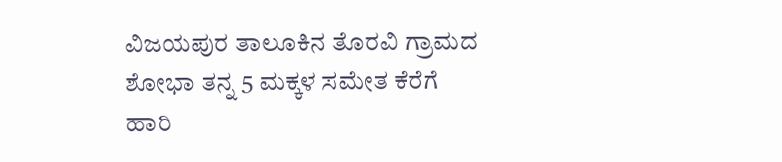ವಿಜಯಪುರ ತಾಲೂಕಿನ ತೊರವಿ ಗ್ರಾಮದ ಶೋಭಾ ತನ್ನ 5 ಮಕ್ಕಳ ಸಮೇತ ಕೆರೆಗೆ ಹಾರಿ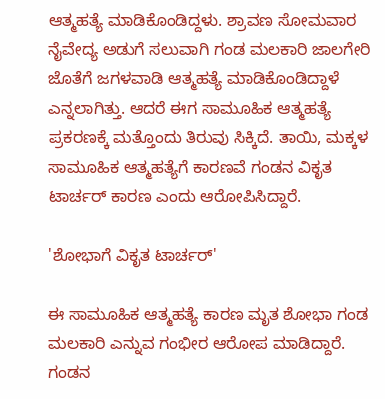ಆತ್ಮಹತ್ಯೆ ಮಾಡಿಕೊಂಡಿದ್ದಳು. ಶ್ರಾವಣ ಸೋಮವಾರ ನೈವೇದ್ಯ ಅಡುಗೆ ಸಲುವಾಗಿ ಗಂಡ ಮಲಕಾರಿ ಜಾಲಗೇರಿ ಜೊತೆಗೆ ಜಗಳವಾಡಿ ಆತ್ಮಹತ್ಯೆ ಮಾಡಿಕೊಂಡಿದ್ದಾಳೆ ಎನ್ನಲಾಗಿತ್ತು. ಆದರೆ ಈಗ ಸಾಮೂಹಿಕ ಆತ್ಮಹತ್ಯೆ ಪ್ರಕರಣಕ್ಕೆ ಮತ್ತೊಂದು ತಿರುವು ಸಿಕ್ಕಿದೆ. ತಾಯಿ, ಮಕ್ಕಳ ಸಾಮೂಹಿಕ ಆತ್ಮಹತ್ಯೆಗೆ ಕಾರಣವೆ ಗಂಡನ ವಿಕೃತ ಟಾರ್ಚರ್ ಕಾರಣ ಎಂದು ಆರೋಪಿಸಿದ್ದಾರೆ.

'ಶೋಭಾಗೆ ವಿಕೃತ ಟಾರ್ಚರ್'

ಈ ಸಾಮೂಹಿಕ ಆತ್ಮಹತ್ಯೆ ಕಾರಣ ಮೃತ ಶೋಭಾ ಗಂಡ ಮಲಕಾರಿ ಎನ್ನುವ ಗಂಭೀರ ಆರೋಪ ಮಾಡಿದ್ದಾರೆ. ಗಂಡನ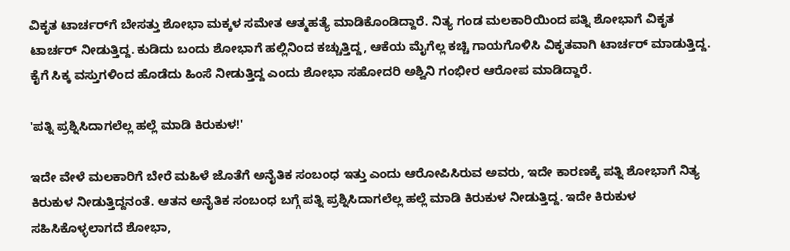ವಿಕೃತ ಟಾರ್ಚರ್‌ಗೆ ಬೇಸತ್ತು ಶೋಭಾ ಮಕ್ಕಳ ಸಮೇತ ಆತ್ಮಹತ್ಯೆ ಮಾಡಿಕೊಂಡಿದ್ದಾರೆ. ನಿತ್ಯ ಗಂಡ ಮಲಕಾರಿಯಿಂದ ಪತ್ನಿ ಶೋಭಾಗೆ ವಿಕೃತ ಟಾರ್ಚರ್ ನೀಡುತ್ತಿದ್ದ. ಕುಡಿದು ಬಂದು ಶೋಭಾಗೆ ಹಲ್ಲಿನಿಂದ ಕಚ್ಚುತ್ತಿದ್ದ, ಆಕೆಯ ಮೈಗೆಲ್ಲ ಕಚ್ಚಿ ಗಾಯಗೊಳಿಸಿ ವಿಕೃತವಾಗಿ ಟಾರ್ಚರ್ ಮಾಡುತ್ತಿದ್ದ. ಕೈಗೆ ಸಿಕ್ಕ ವಸ್ತುಗಳಿಂದ ಹೊಡೆದು ಹಿಂಸೆ ನೀಡುತ್ತಿದ್ದ ಎಂದು ಶೋಭಾ ಸಹೋದರಿ ಅಶ್ವಿನಿ ಗಂಭೀರ ಆರೋಪ ಮಾಡಿದ್ದಾರೆ.

'ಪತ್ನಿ ಪ್ರಶ್ನಿಸಿದಾಗಲೆಲ್ಲ ಹಲ್ಲೆ ಮಾಡಿ ಕಿರುಕುಳ!'

ಇದೇ ವೇಳೆ ಮಲಕಾರಿಗೆ ಬೇರೆ ಮಹಿಳೆ ಜೊತೆಗೆ ಅನೈತಿಕ ಸಂಬಂಧ ಇತ್ತು ಎಂದು ಆರೋಪಿಸಿರುವ ಅವರು, ಇದೇ ಕಾರಣಕ್ಕೆ ಪತ್ನಿ ಶೋಭಾಗೆ ನಿತ್ಯ ಕಿರುಕುಳ ನೀಡುತ್ತಿದ್ದನಂತೆ. ಆತನ ಅನೈತಿಕ ಸಂಬಂಧ ಬಗ್ಗೆ ಪತ್ನಿ ಪ್ರಶ್ನಿಸಿದಾಗಲೆಲ್ಲ ಹಲ್ಲೆ ಮಾಡಿ ಕಿರುಕುಳ ನೀಡುತ್ತಿದ್ದ. ಇದೇ ಕಿರುಕುಳ ಸಹಿಸಿಕೊಳ್ಳಲಾಗದೆ ಶೋಭಾ,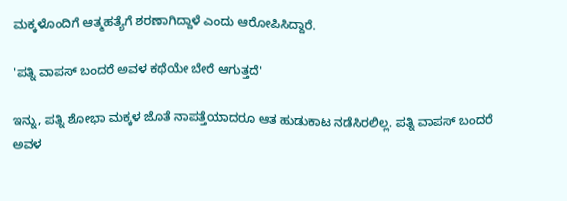ಮಕ್ಕಳೊಂದಿಗೆ ಆತ್ಮಹತ್ಯೆಗೆ ಶರಣಾಗಿದ್ದಾಳೆ ಎಂದು ಆರೋಪಿಸಿದ್ದಾರೆ.

'ಪತ್ನಿ ವಾಪಸ್ ಬಂದರೆ ಅವಳ ಕಥೆಯೇ ಬೇರೆ ಆಗುತ್ತದೆ'

ಇನ್ನು, ಪತ್ನಿ ಶೋಭಾ ಮಕ್ಕಳ ಜೊತೆ ನಾಪತ್ತೆಯಾದರೂ ಆತ ಹುಡುಕಾಟ ನಡೆಸಿರಲಿಲ್ಲ. ಪತ್ನಿ ವಾಪಸ್ ಬಂದರೆ ಅವಳ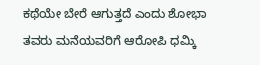ಕಥೆಯೇ ಬೇರೆ ಆಗುತ್ತದೆ ಎಂದು ಶೋಭಾ ತವರು ಮನೆಯವರಿಗೆ ಆರೋಪಿ ಧಮ್ಕಿ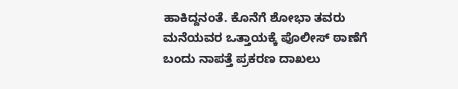ಹಾಕಿದ್ದನಂತೆ. ಕೊನೆಗೆ ಶೋಭಾ ತವರು ಮನೆಯವರ ಒತ್ತಾಯಕ್ಕೆ ಪೊಲೀಸ್ ಠಾಣೆಗೆ ಬಂದು ನಾಪತ್ತೆ ಪ್ರಕರಣ ದಾಖಲು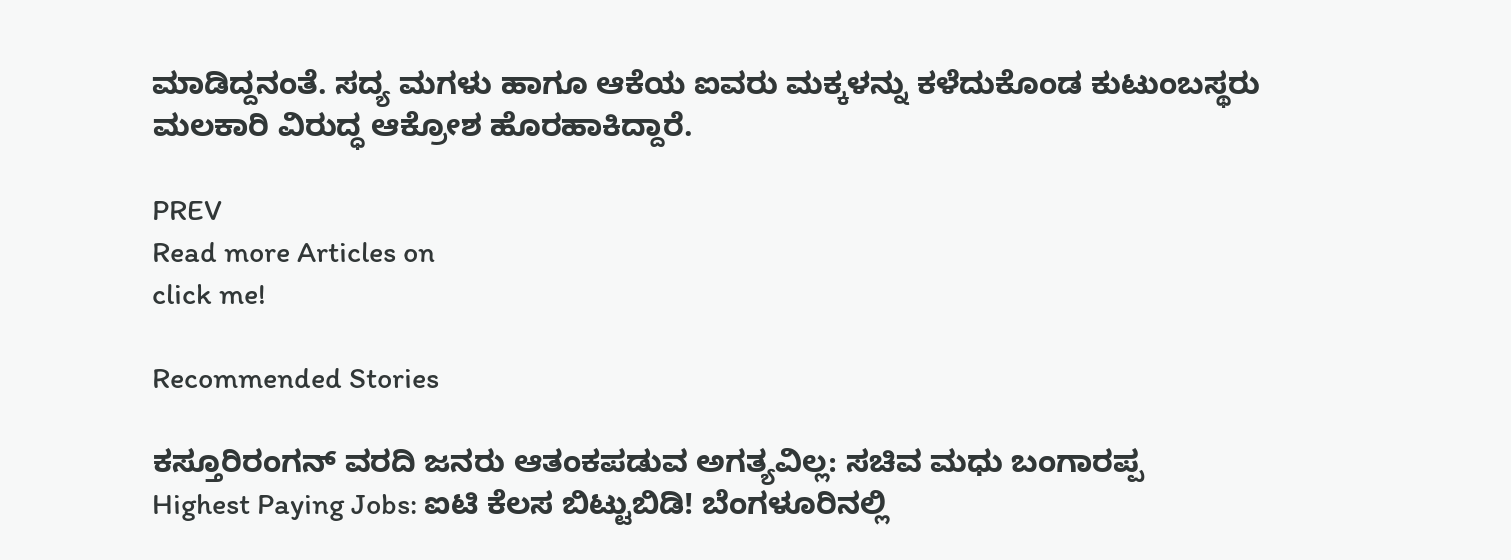ಮಾಡಿದ್ದನಂತೆ. ಸದ್ಯ ಮಗಳು ಹಾಗೂ ಆಕೆಯ ಐವರು ಮಕ್ಕಳನ್ನು ಕಳೆದುಕೊಂಡ ಕುಟುಂಬಸ್ಥರು ಮಲಕಾರಿ ವಿರುದ್ಧ ಆಕ್ರೋಶ ಹೊರಹಾಕಿದ್ದಾರೆ.

PREV
Read more Articles on
click me!

Recommended Stories

ಕಸ್ತೂರಿರಂಗನ್ ವರದಿ ಜನರು ಆತಂಕಪಡುವ ಅಗತ್ಯವಿಲ್ಲ: ಸಚಿವ ಮಧು ಬಂಗಾರಪ್ಪ
Highest Paying Jobs: ಐಟಿ ಕೆಲಸ ಬಿಟ್ಟುಬಿಡಿ! ಬೆಂಗಳೂರಿನಲ್ಲಿ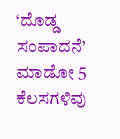‘ದೊಡ್ಡ ಸಂಪಾದನೆ’ ಮಾಡೋ 5 ಕೆಲಸಗಳಿವು